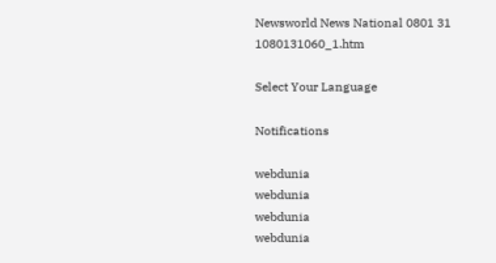Newsworld News National 0801 31 1080131060_1.htm

Select Your Language

Notifications

webdunia
webdunia
webdunia
webdunia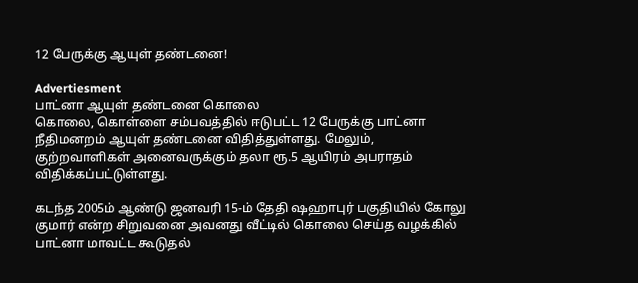12 பேருக்கு ஆயுள் தண்டனை!

Advertiesment
பாட்னா ஆயுள் தண்டனை கொலை
கொலை, கொள்ளை சம்பவத்தில் ஈடுபட்ட 12 பேருக்கு பாட்னா நீதிமனறம் ஆயுள் தண்டனை விதித்துள்ளது. மேலும், குற்றவாளிகள் அனைவருக்கும் தலா ரூ.5 ஆயிரம் அபராதம் விதிக்கப்பட்டுள்ளது.

கடந்த 2005ம் ஆண்டு ஜனவரி 15-ம் தேதி ஷஹாபுர் பகுதியில் கோலு குமார் என்ற சிறுவனை அவனது வீட்டில் கொலை செய்த வழக்கில் பாட்னா மாவட்ட கூடுதல்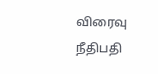விரைவு நீதிபதி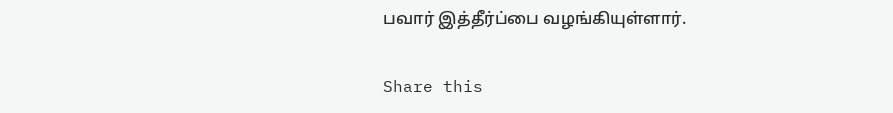பவார் இத்தீர்ப்பை வழங்கியுள்ளார்.

Share this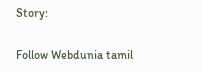Story:

Follow Webdunia tamil